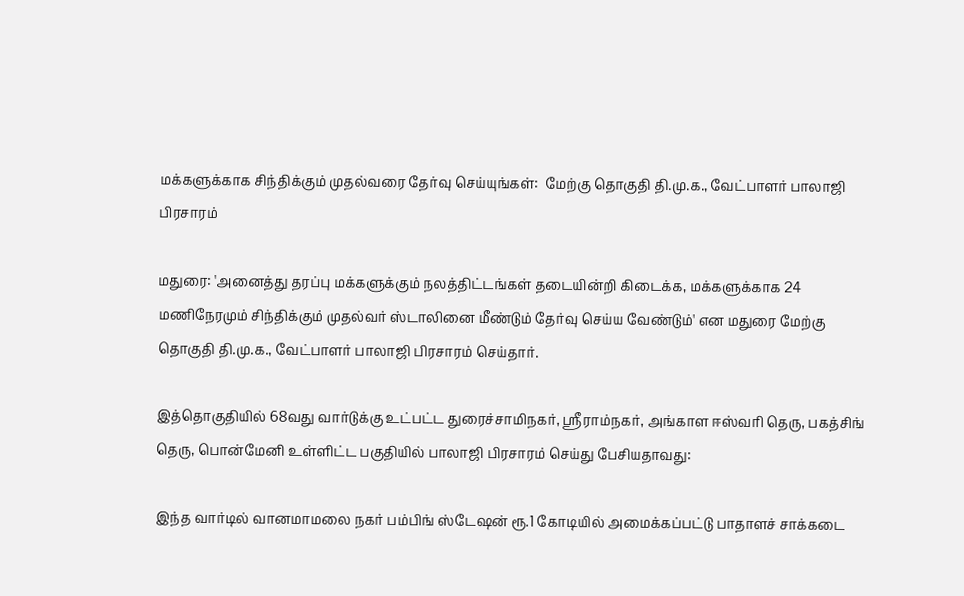மக்களுக்காக சிந்திக்கும் முதல்வரை தேர்வு செய்யுங்கள்:  மேற்கு தொகுதி தி.மு.க., வேட்பாளர் பாலாஜி பிரசாரம்

மதுரை: 'அனைத்து தரப்பு மக்களுக்கும் நலத்திட்டங்கள் தடையின்றி கிடைக்க, மக்களுக்காக 24 மணிநேரமும் சிந்திக்கும் முதல்வர் ஸ்டாலினை மீண்டும் தேர்வு செய்ய வேண்டும்' என மதுரை மேற்கு தொகுதி தி.மு.க., வேட்பாளர் பாலாஜி பிரசாரம் செய்தார்.

இத்தொகுதியில் 68வது வார்டுக்கு உட்பட்ட துரைச்சாமிநகர், ஸ்ரீராம்நகர், அங்காள ஈஸ்வரி தெரு, பகத்சிங் தெரு, பொன்மேனி உள்ளிட்ட பகுதியில் பாலாஜி பிரசாரம் செய்து பேசியதாவது:

இந்த வார்டில் வானமாமலை நகர் பம்பிங் ஸ்டேஷன் ரூ.1 கோடியில் அமைக்கப்பட்டு பாதாளச் சாக்கடை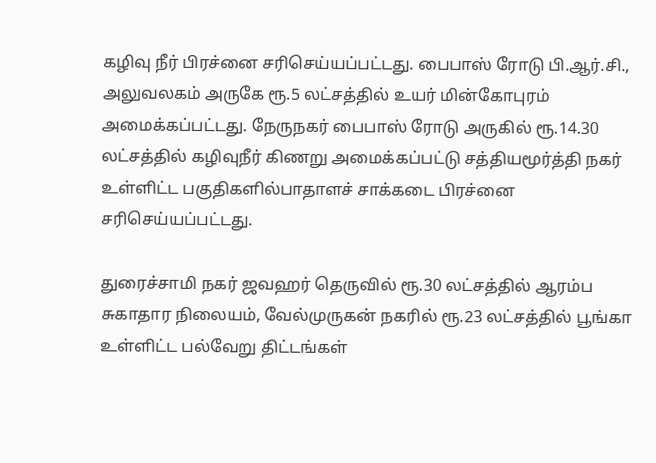கழிவு நீர் பிரச்னை சரிசெய்யப்பட்டது. பைபாஸ் ரோடு பி.ஆர்.சி., அலுவலகம் அருகே ரூ.5 லட்சத்தில் உயர் மின்கோபுரம் அமைக்கப்பட்டது. நேருநகர் பைபாஸ் ரோடு அருகில் ரூ.14.30 லட்சத்தில் கழிவுநீர் கிணறு அமைக்கப்பட்டு சத்தியமூர்த்தி நகர் உள்ளிட்ட பகுதிகளில்பாதாளச் சாக்கடை பிரச்னை சரிசெய்யப்பட்டது.

துரைச்சாமி நகர் ஜவஹர் தெருவில் ரூ.30 லட்சத்தில் ஆரம்ப சுகாதார நிலையம், வேல்முருகன் நகரில் ரூ.23 லட்சத்தில் பூங்கா உள்ளிட்ட பல்வேறு திட்டங்கள்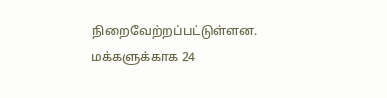நிறைவேற்றப்பட்டுள்ளன. மக்களுக்காக 24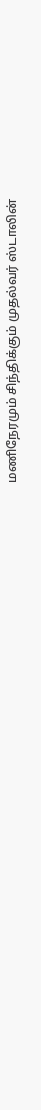மணிநேரமும் சிந்திக்கும் முதல்வர் ஸ்டாலின்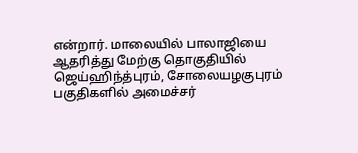என்றார். மாலையில் பாலாஜியை ஆதரித்து மேற்கு தொகுதியில் ஜெய்ஹிந்த்புரம், சோலையழகுபுரம் பகுதிகளில் அமைச்சர்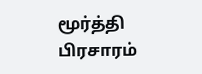மூர்த்தி பிரசாரம்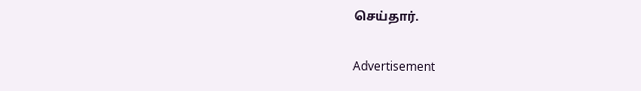செய்தார்.

Advertisement